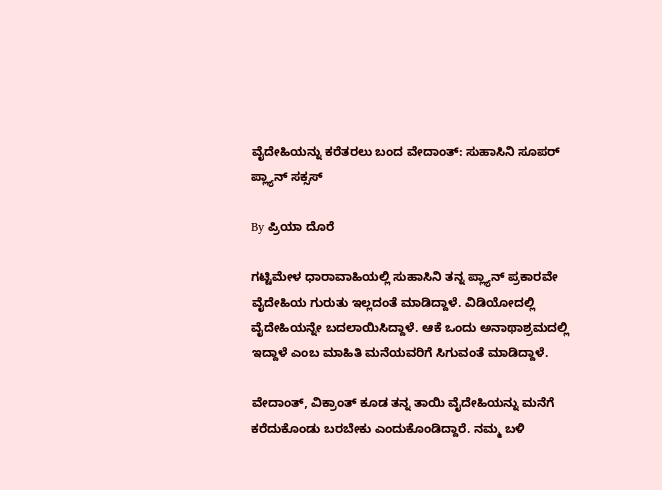ವೈದೇಹಿಯನ್ನು ಕರೆತರಲು ಬಂದ ವೇದಾಂತ್: ಸುಹಾಸಿನಿ ಸೂಪರ್ ಪ್ಲ್ಯಾನ್ ಸಕ್ಸಸ್

By ಪ್ರಿಯಾ ದೊರೆ

ಗಟ್ಟಿಮೇಳ ಧಾರಾವಾಹಿಯಲ್ಲಿ ಸುಹಾಸಿನಿ ತನ್ನ ಪ್ಲ್ಯಾನ್ ಪ್ರಕಾರವೇ ವೈದೇಹಿಯ ಗುರುತು ಇಲ್ಲದಂತೆ ಮಾಡಿದ್ದಾಳೆ. ವಿಡಿಯೋದಲ್ಲಿ ವೈದೇಹಿಯನ್ನೇ ಬದಲಾಯಿಸಿದ್ದಾಳೆ. ಆಕೆ ಒಂದು ಅನಾಥಾಶ್ರಮದಲ್ಲಿ ಇದ್ದಾಳೆ ಎಂಬ ಮಾಹಿತಿ ಮನೆಯವರಿಗೆ ಸಿಗುವಂತೆ ಮಾಡಿದ್ದಾಳೆ.

ವೇದಾಂತ್, ವಿಕ್ರಾಂತ್ ಕೂಡ ತನ್ನ ತಾಯಿ ವೈದೇಹಿಯನ್ನು ಮನೆಗೆ ಕರೆದುಕೊಂಡು ಬರಬೇಕು ಎಂದುಕೊಂಡಿದ್ದಾರೆ. ನಮ್ಮ ಬಳಿ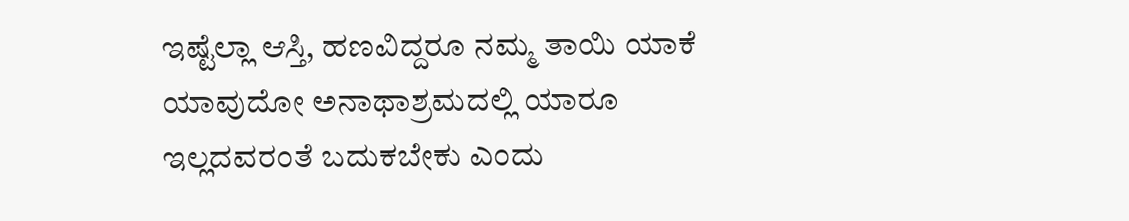ಇಷ್ಟೆಲ್ಲಾ ಆಸ್ತಿ, ಹಣವಿದ್ದರೂ ನಮ್ಮ ತಾಯಿ ಯಾಕೆ ಯಾವುದೋ ಅನಾಥಾಶ್ರಮದಲ್ಲಿ ಯಾರೂ ಇಲ್ಲದವರಂತೆ ಬದುಕಬೇಕು ಎಂದು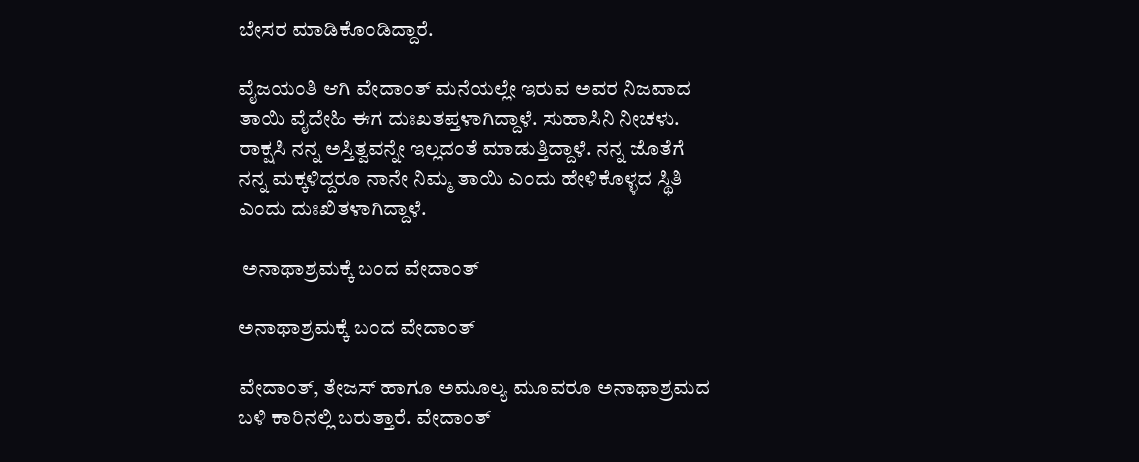ಬೇಸರ ಮಾಡಿಕೊಂಡಿದ್ದಾರೆ.

ವೈಜಯಂತಿ ಆಗಿ ವೇದಾಂತ್ ಮನೆಯಲ್ಲೇ ಇರುವ ಅವರ ನಿಜವಾದ ತಾಯಿ ವೈದೇಹಿ ಈಗ ದುಃಖತಪ್ತಳಾಗಿದ್ದಾಳೆ. ಸುಹಾಸಿನಿ ನೀಚಳು. ರಾಕ್ಷಸಿ ನನ್ನ ಅಸ್ತಿತ್ವವನ್ನೇ ಇಲ್ಲದಂತೆ ಮಾಡುತ್ತಿದ್ದಾಳೆ. ನನ್ನ ಜೊತೆಗೆ ನನ್ನ ಮಕ್ಕಳಿದ್ದರೂ ನಾನೇ ನಿಮ್ಮ ತಾಯಿ ಎಂದು ಹೇಳಿಕೊಳ್ಳದ ಸ್ಥಿತಿ ಎಂದು ದುಃಖಿತಳಾಗಿದ್ದಾಳೆ.

 ಅನಾಥಾಶ್ರಮಕ್ಕೆ ಬಂದ ವೇದಾಂತ್

ಅನಾಥಾಶ್ರಮಕ್ಕೆ ಬಂದ ವೇದಾಂತ್

ವೇದಾಂತ್, ತೇಜಸ್ ಹಾಗೂ ಅಮೂಲ್ಯ ಮೂವರೂ ಅನಾಥಾಶ್ರಮದ ಬಳಿ ಕಾರಿನಲ್ಲಿ ಬರುತ್ತಾರೆ. ವೇದಾಂತ್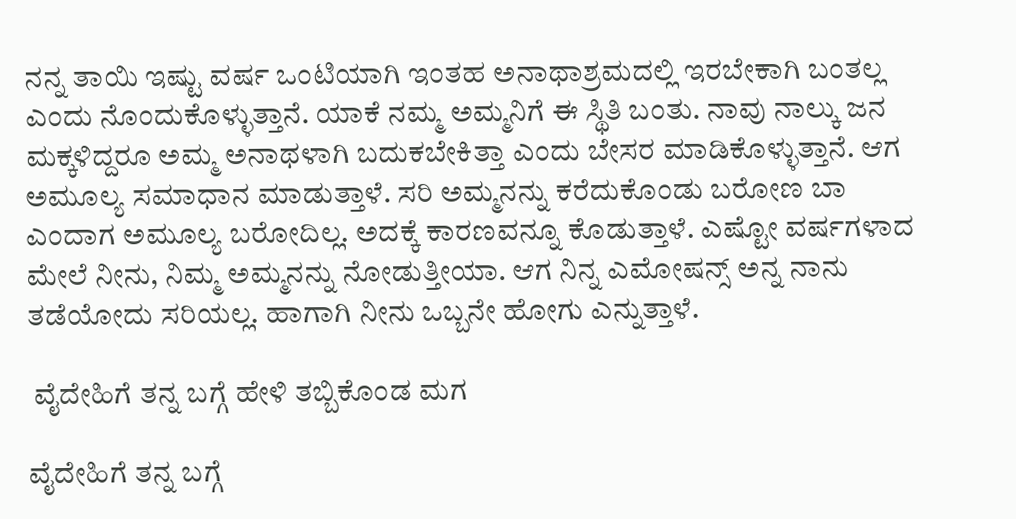ನನ್ನ ತಾಯಿ ಇಷ್ಟು ವರ್ಷ ಒಂಟಿಯಾಗಿ ಇಂತಹ ಅನಾಥಾಶ್ರಮದಲ್ಲಿ ಇರಬೇಕಾಗಿ ಬಂತಲ್ಲ ಎಂದು ನೊಂದುಕೊಳ್ಳುತ್ತಾನೆ. ಯಾಕೆ ನಮ್ಮ ಅಮ್ಮನಿಗೆ ಈ ಸ್ಥಿತಿ ಬಂತು. ನಾವು ನಾಲ್ಕು ಜನ ಮಕ್ಕಳಿದ್ದರೂ ಅಮ್ಮ ಅನಾಥಳಾಗಿ ಬದುಕಬೇಕಿತ್ತಾ ಎಂದು ಬೇಸರ ಮಾಡಿಕೊಳ್ಳುತ್ತಾನೆ. ಆಗ ಅಮೂಲ್ಯ ಸಮಾಧಾನ ಮಾಡುತ್ತಾಳೆ. ಸರಿ ಅಮ್ಮನನ್ನು ಕರೆದುಕೊಂಡು ಬರೋಣ ಬಾ ಎಂದಾಗ ಅಮೂಲ್ಯ ಬರೋದಿಲ್ಲ. ಅದಕ್ಕೆ ಕಾರಣವನ್ನೂ ಕೊಡುತ್ತಾಳೆ. ಎಷ್ಟೋ ವರ್ಷಗಳಾದ ಮೇಲೆ ನೀನು, ನಿಮ್ಮ ಅಮ್ಮನನ್ನು ನೋಡುತ್ತೀಯಾ. ಆಗ ನಿನ್ನ ಎಮೋಷನ್ಸ್ ಅನ್ನ ನಾನು ತಡೆಯೋದು ಸರಿಯಲ್ಲ. ಹಾಗಾಗಿ ನೀನು ಒಬ್ಬನೇ ಹೋಗು ಎನ್ನುತ್ತಾಳೆ.

 ವೈದೇಹಿಗೆ ತನ್ನ ಬಗ್ಗೆ ಹೇಳಿ ತಬ್ಬಿಕೊಂಡ ಮಗ

ವೈದೇಹಿಗೆ ತನ್ನ ಬಗ್ಗೆ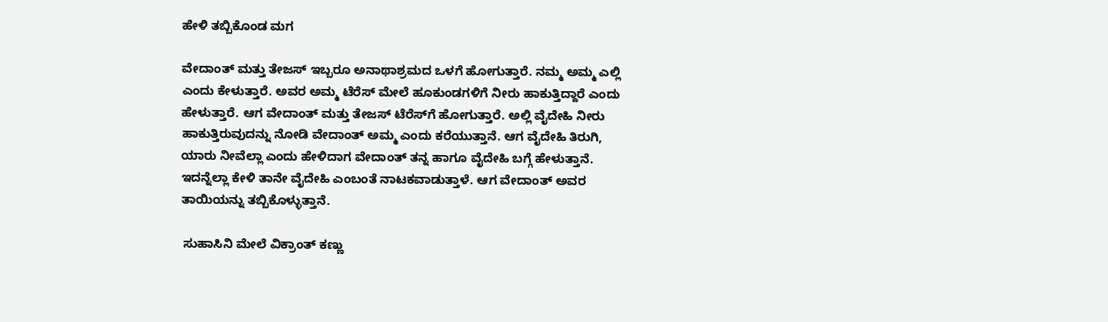ಹೇಳಿ ತಬ್ಬಿಕೊಂಡ ಮಗ

ವೇದಾಂತ್ ಮತ್ತು ತೇಜಸ್ ಇಬ್ಬರೂ ಅನಾಥಾಶ್ರಮದ ಒಳಗೆ ಹೋಗುತ್ತಾರೆ. ನಮ್ಮ ಅಮ್ಮ ಎಲ್ಲಿ ಎಂದು ಕೇಳುತ್ತಾರೆ. ಅವರ ಅಮ್ಮ ಟೆರೆಸ್ ಮೇಲೆ ಹೂಕುಂಡಗಳಿಗೆ ನೀರು ಹಾಕುತ್ತಿದ್ದಾರೆ ಎಂದು ಹೇಳುತ್ತಾರೆ. ಆಗ ವೇದಾಂತ್ ಮತ್ತು ತೇಜಸ್ ಟೆರೆಸ್‌ಗೆ ಹೋಗುತ್ತಾರೆ. ಅಲ್ಲಿ ವೈದೇಹಿ ನೀರು ಹಾಕುತ್ತಿರುವುದನ್ನು ನೋಡಿ ವೇದಾಂತ್ ಅಮ್ಮ ಎಂದು ಕರೆಯುತ್ತಾನೆ. ಆಗ ವೈದೇಹಿ ತಿರುಗಿ, ಯಾರು ನೀವೆಲ್ಲಾ ಎಂದು ಹೇಳಿದಾಗ ವೇದಾಂತ್ ತನ್ನ ಹಾಗೂ ವೈದೇಹಿ ಬಗ್ಗೆ ಹೇಳುತ್ತಾನೆ. ಇದನ್ನೆಲ್ಲಾ ಕೇಳಿ ತಾನೇ ವೈದೇಹಿ ಎಂಬಂತೆ ನಾಟಕವಾಡುತ್ತಾಳೆ. ಆಗ ವೇದಾಂತ್ ಅವರ ತಾಯಿಯನ್ನು ತಬ್ಬಿಕೊಳ್ಳುತ್ತಾನೆ.

 ಸುಹಾಸಿನಿ ಮೇಲೆ ವಿಕ್ರಾಂತ್ ಕಣ್ಣು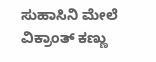ಸುಹಾಸಿನಿ ಮೇಲೆ ವಿಕ್ರಾಂತ್ ಕಣ್ಣು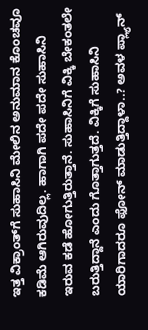ಇತ್ತ ವಿಕ್ರಾಂತ್‌ಗೆ ಸುಹಾಸಿನಿ ಮೇಲಿನ ಅನುಮಾನ ಕೊಂಚವೂ ಕಡಿಮೆ ಆಗಿರುವುದಿಲ್ಲ. ಹಾಗಾಗಿ ಪದೇ ಪದೇ ಸುಹಾಸಿನಿ ಇರುವ ಕಡೆ ಹೋಗುತ್ತಿರುತ್ತಾನೆ. ಸುಹಾಸಿನಿಗೆ ವಿಕ್ಕಿ ಬೇಕಂತಲೇ ಬರುತ್ತಿದ್ದಾನೆ ಎಂದು ಗೊತ್ತಾಗುತ್ತದೆ. ವಿಕ್ಕಿಗೆ ಸುಹಾಸಿನಿ ಯಾರಿಗಾದರೂ ಫೋನ್ ಮಾಡುತ್ತಿದ್ದಾಳಾ..? ಅವಳ ಪ್ಲ್ಯಾನ್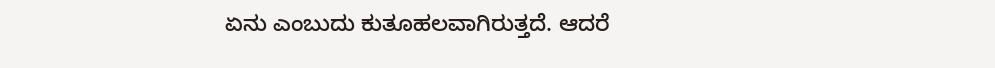ಏನು ಎಂಬುದು ಕುತೂಹಲವಾಗಿರುತ್ತದೆ. ಆದರೆ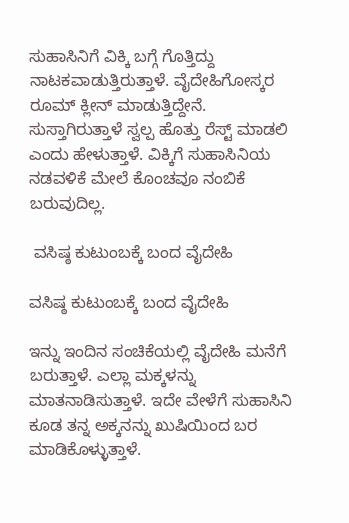ಸುಹಾಸಿನಿಗೆ ವಿಕ್ಕಿ ಬಗ್ಗೆ ಗೊತ್ತಿದ್ದು ನಾಟಕವಾಡುತ್ತಿರುತ್ತಾಳೆ. ವೈದೇಹಿಗೋಸ್ಕರ ರೂಮ್ ಕ್ಲೀನ್ ಮಾಡುತ್ತಿದ್ದೇನೆ. ಸುಸ್ತಾಗಿರುತ್ತಾಳೆ ಸ್ವಲ್ಪ ಹೊತ್ತು ರೆಸ್ಟ್ ಮಾಡಲಿ ಎಂದು ಹೇಳುತ್ತಾಳೆ. ವಿಕ್ಕಿಗೆ ಸುಹಾಸಿನಿಯ ನಡವಳಿಕೆ ಮೇಲೆ ಕೊಂಚವೂ ನಂಬಿಕೆ ಬರುವುದಿಲ್ಲ.

 ವಸಿಷ್ಠ ಕುಟುಂಬಕ್ಕೆ ಬಂದ ವೈದೇಹಿ

ವಸಿಷ್ಠ ಕುಟುಂಬಕ್ಕೆ ಬಂದ ವೈದೇಹಿ

ಇನ್ನು ಇಂದಿನ ಸಂಚಿಕೆಯಲ್ಲಿ ವೈದೇಹಿ ಮನೆಗೆ ಬರುತ್ತಾಳೆ. ಎಲ್ಲಾ ಮಕ್ಕಳನ್ನು ಮಾತನಾಡಿಸುತ್ತಾಳೆ. ಇದೇ ವೇಳೆಗೆ ಸುಹಾಸಿನಿ ಕೂಡ ತನ್ನ ಅಕ್ಕನನ್ನು ಖುಷಿಯಿಂದ ಬರ ಮಾಡಿಕೊಳ್ಳುತ್ತಾಳೆ.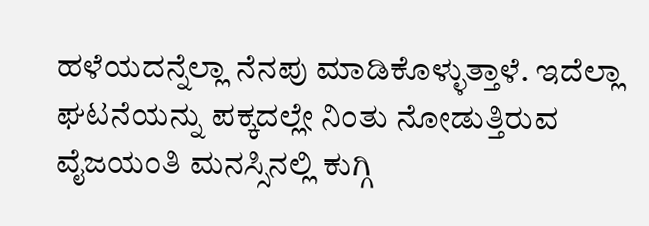ಹಳೆಯದನ್ನೆಲ್ಲಾ ನೆನಪು ಮಾಡಿಕೊಳ್ಳುತ್ತಾಳೆ. ಇದೆಲ್ಲಾ ಘಟನೆಯನ್ನು ಪಕ್ಕದಲ್ಲೇ ನಿಂತು ನೋಡುತ್ತಿರುವ ವೈಜಯಂತಿ ಮನಸ್ಸಿನಲ್ಲಿ ಕುಗ್ಗಿ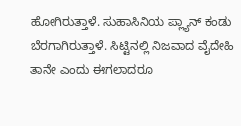ಹೋಗಿರುತ್ತಾಳೆ. ಸುಹಾಸಿನಿಯ ಪ್ಲ್ಯಾನ್ ಕಂಡು ಬೆರಗಾಗಿರುತ್ತಾಳೆ. ಸಿಟ್ಟಿನಲ್ಲಿ ನಿಜವಾದ ವೈದೇಹಿ ತಾನೇ ಎಂದು ಈಗಲಾದರೂ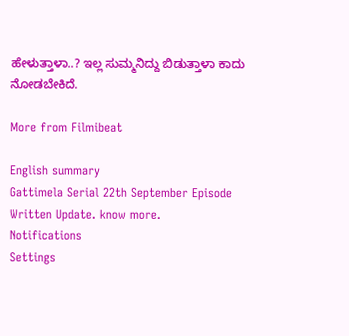ಹೇಳುತ್ತಾಳಾ..? ಇಲ್ಲ ಸುಮ್ಮನಿದ್ದು ಬಿಡುತ್ತಾಳಾ ಕಾದು ನೋಡಬೇಕಿದೆ.

More from Filmibeat

English summary
Gattimela Serial 22th September Episode Written Update. know more.
Notifications
Settings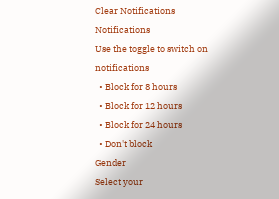Clear Notifications
Notifications
Use the toggle to switch on notifications
  • Block for 8 hours
  • Block for 12 hours
  • Block for 24 hours
  • Don't block
Gender
Select your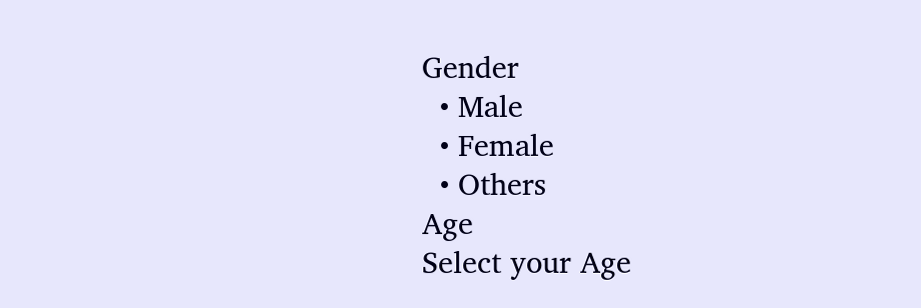Gender
  • Male
  • Female
  • Others
Age
Select your Age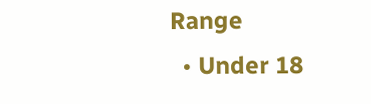Range
  • Under 18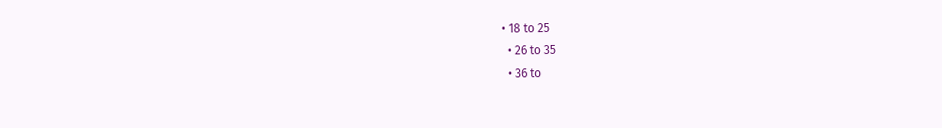• 18 to 25
  • 26 to 35
  • 36 to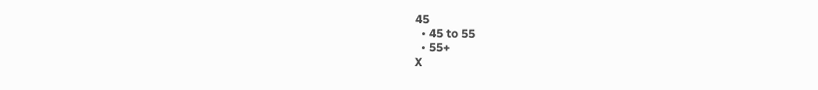45
  • 45 to 55
  • 55+
X